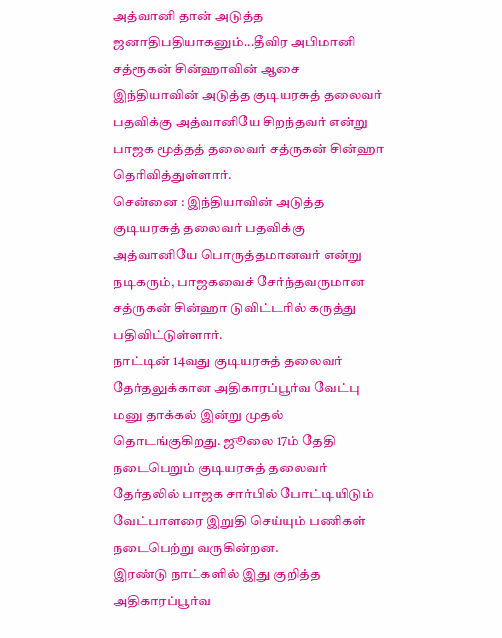அத்வானி தான் அடுத்த ஜனாதிபதியாகனும்...தீவிர அபிமானி சத்ரூகன் சின்ஹாவின் ஆசை
இந்தியாவின் அடுத்த குடியரசுத் தலைவர் பதவிக்கு அத்வானியே சிறந்தவர் என்று பாஜக மூத்தத் தலைவர் சத்ருகன் சின்ஹா தெரிவித்துள்ளார்.
சென்னை : இந்தியாவின் அடுத்த குடியரசுத் தலைவர் பதவிக்கு அத்வானியே பொருத்தமானவர் என்று நடிகரும், பாஜகவைச் சேர்ந்தவருமான சத்ருகன் சின்ஹா டுவிட்டரில் கருத்து பதிவிட்டுள்ளார்.
நாட்டின் 14வது குடியரசுத் தலைவர் தேர்தலுக்கான அதிகாரப்பூர்வ வேட்பு மனு தாக்கல் இன்று முதல் தொடங்குகிறது. ஜூலை 17ம் தேதி நடைபெறும் குடியரசுத் தலைவர் தேர்தலில் பாஜக சார்பில் போட்டியிடும் வேட்பாளரை இறுதி செய்யும் பணிகள் நடைபெற்று வருகின்றன.
இரண்டு நாட்களில் இது குறித்த அதிகாரப்பூர்வ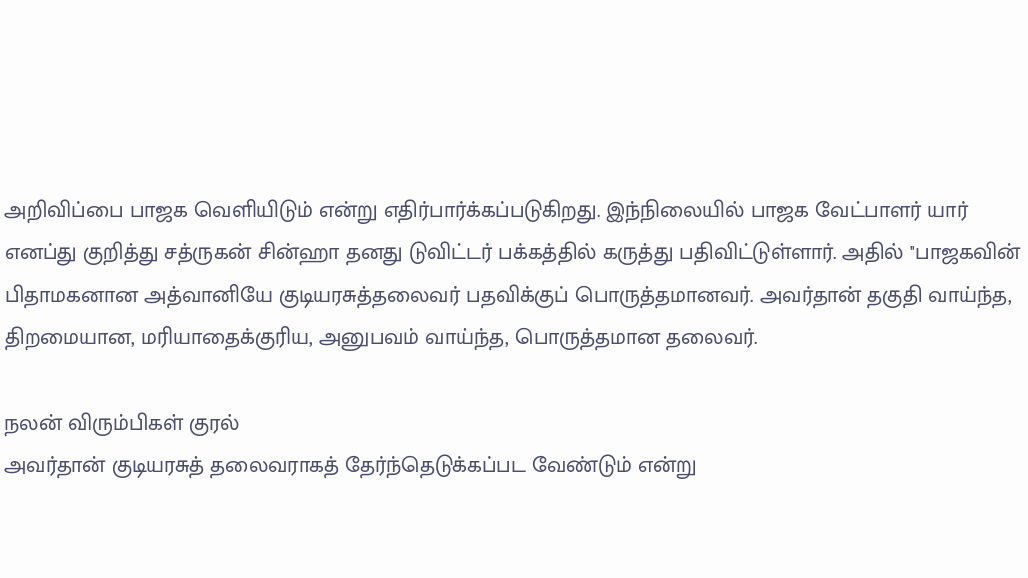அறிவிப்பை பாஜக வெளியிடும் என்று எதிர்பார்க்கப்படுகிறது. இந்நிலையில் பாஜக வேட்பாளர் யார் எனப்து குறித்து சத்ருகன் சின்ஹா தனது டுவிட்டர் பக்கத்தில் கருத்து பதிவிட்டுள்ளார். அதில் ''பாஜகவின் பிதாமகனான அத்வானியே குடியரசுத்தலைவர் பதவிக்குப் பொருத்தமானவர். அவர்தான் தகுதி வாய்ந்த, திறமையான, மரியாதைக்குரிய, அனுபவம் வாய்ந்த, பொருத்தமான தலைவர்.

நலன் விரும்பிகள் குரல்
அவர்தான் குடியரசுத் தலைவராகத் தேர்ந்தெடுக்கப்பட வேண்டும் என்று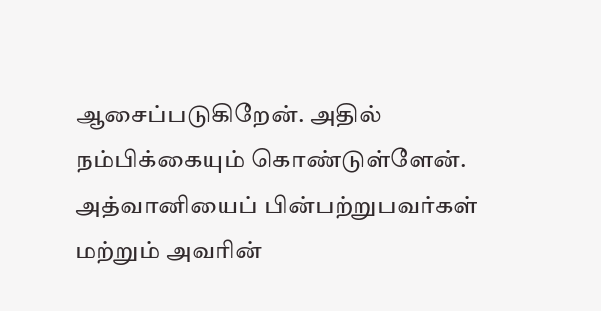ஆசைப்படுகிறேன். அதில் நம்பிக்கையும் கொண்டுள்ளேன். அத்வானியைப் பின்பற்றுபவர்கள் மற்றும் அவரின்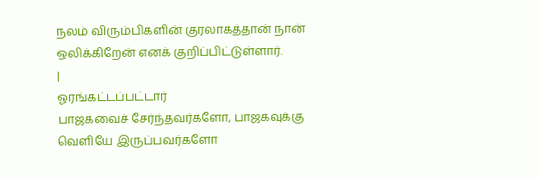நலம் விரும்பிகளின் குரலாகத்தான் நான் ஒலிக்கிறேன் எனக் குறிப்பிட்டுள்ளார்.
|
ஓரங்கட்டப்பட்டார்
பாஜகவைச் சேர்ந்தவர்களோ, பாஜகவுக்கு வெளியே இருப்பவர்களோ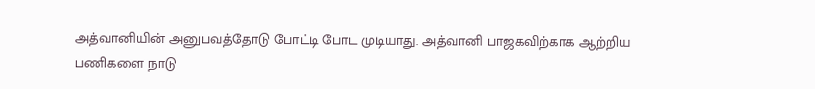அத்வானியின் அனுபவத்தோடு போட்டி போட முடியாது. அத்வானி பாஜகவிற்காக ஆற்றிய பணிகளை நாடு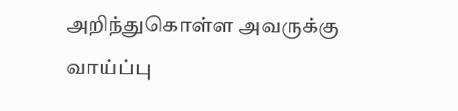அறிந்துகொள்ள அவருக்கு வாய்ப்பு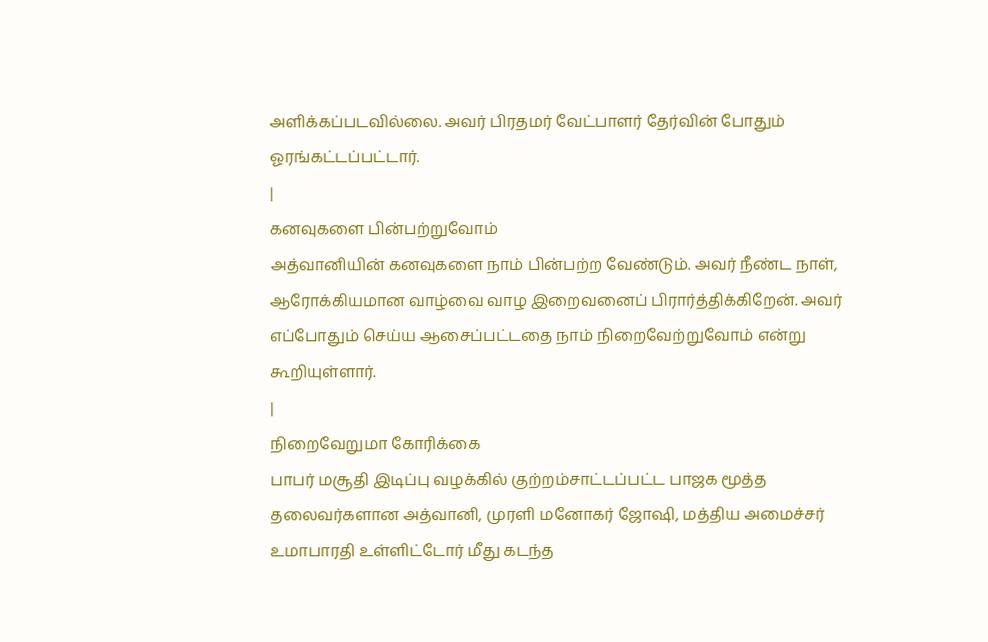அளிக்கப்படவில்லை. அவர் பிரதமர் வேட்பாளர் தேர்வின் போதும் ஓரங்கட்டப்பட்டார்.
|
கனவுகளை பின்பற்றுவோம்
அத்வானியின் கனவுகளை நாம் பின்பற்ற வேண்டும். அவர் நீண்ட நாள், ஆரோக்கியமான வாழ்வை வாழ இறைவனைப் பிரார்த்திக்கிறேன். அவர் எப்போதும் செய்ய ஆசைப்பட்டதை நாம் நிறைவேற்றுவோம் என்று கூறியுள்ளார்.
|
நிறைவேறுமா கோரிக்கை
பாபர் மசூதி இடிப்பு வழக்கில் குற்றம்சாட்டப்பட்ட பாஜக மூத்த தலைவர்களான அத்வானி, முரளி மனோகர் ஜோஷி, மத்திய அமைச்சர் உமாபாரதி உள்ளிட்டோர் மீது கடந்த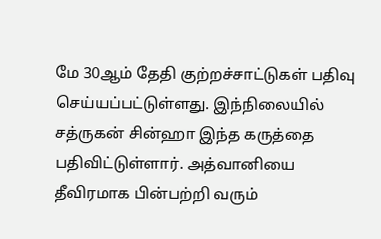மே 30ஆம் தேதி குற்றச்சாட்டுகள் பதிவு செய்யப்பட்டுள்ளது. இந்நிலையில் சத்ருகன் சின்ஹா இந்த கருத்தை பதிவிட்டுள்ளார். அத்வானியை தீவிரமாக பின்பற்றி வரும்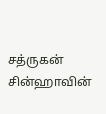சத்ருகன் சின்ஹாவின்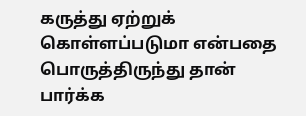கருத்து ஏற்றுக் கொள்ளப்படுமா என்பதை பொருத்திருந்து தான் பார்க்க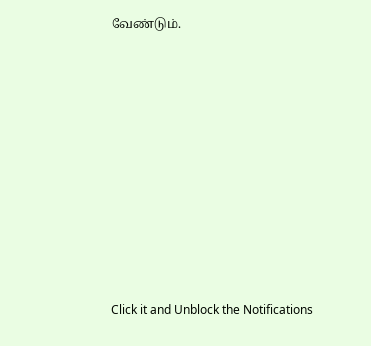வேண்டும்.












Click it and Unblock the Notifications